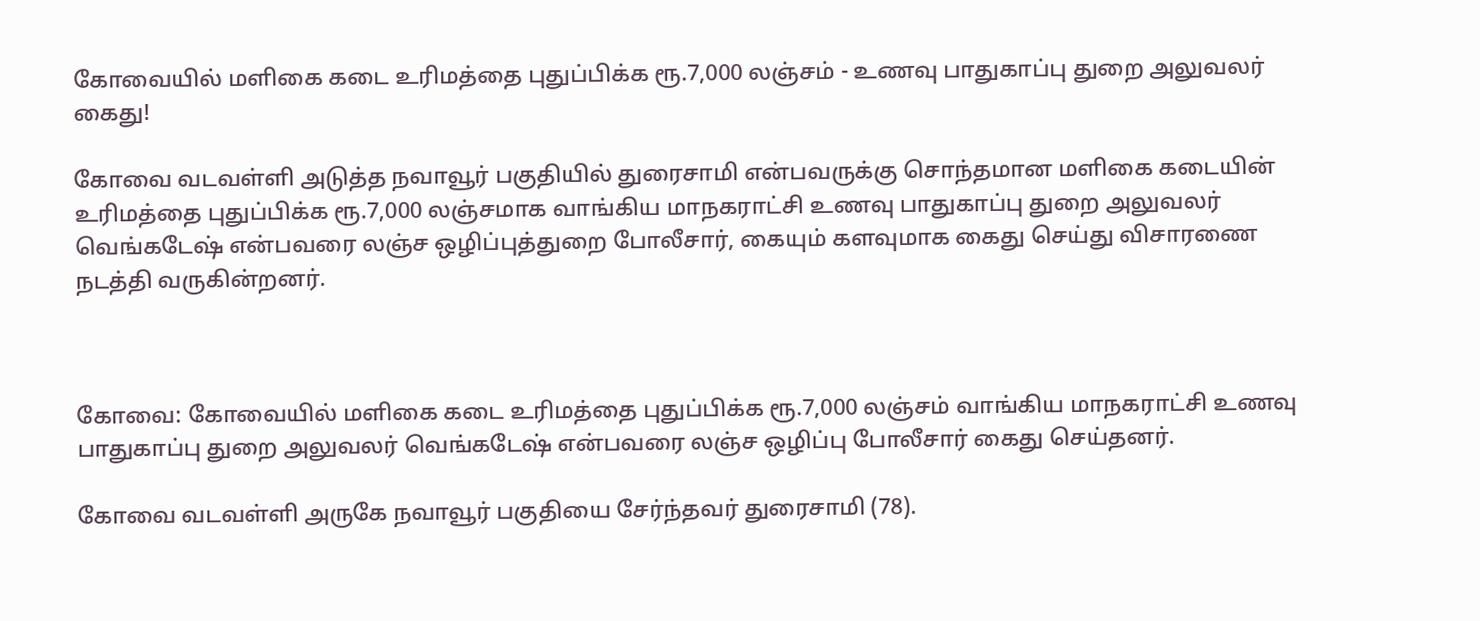கோவையில் மளிகை கடை உரிமத்தை புதுப்பிக்க ரூ.7,000 லஞ்சம் - உணவு பாதுகாப்பு துறை அலுவலர் கைது!

கோவை வடவள்ளி அடுத்த நவாவூர் பகுதியில் துரைசாமி என்பவருக்கு சொந்தமான மளிகை கடையின் உரிமத்தை புதுப்பிக்க ரூ.7,000 லஞ்சமாக வாங்கிய மாநகராட்சி உணவு பாதுகாப்பு துறை அலுவலர் வெங்கடேஷ் என்பவரை லஞ்ச ஒழிப்புத்துறை போலீசார், கையும் களவுமாக கைது செய்து விசாரணை நடத்தி வருகின்றனர்.



கோவை: கோவையில் மளிகை கடை உரிமத்தை புதுப்பிக்க ரூ.7,000 லஞ்சம் வாங்கிய மாநகராட்சி உணவு பாதுகாப்பு துறை அலுவலர் வெங்கடேஷ் என்பவரை லஞ்ச ஒழிப்பு போலீசார் கைது செய்தனர்.

கோவை வடவள்ளி அருகே நவாவூர் பகுதியை சேர்ந்தவர் துரைசாமி (78).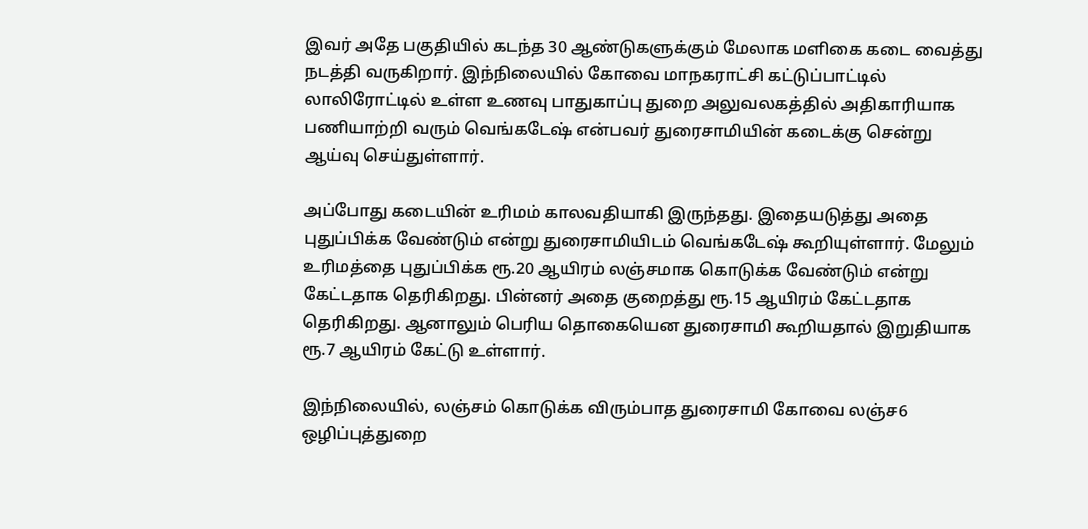இவர் அதே பகுதியில் கடந்த 30 ஆண்டுகளுக்கும் மேலாக மளிகை கடை வைத்து நடத்தி வருகிறார். இந்நிலையில் கோவை மாநகராட்சி கட்டுப்பாட்டில் லாலிரோட்டில் உள்ள உணவு பாதுகாப்பு துறை அலுவலகத்தில் அதிகாரியாக பணியாற்றி வரும் வெங்கடேஷ் என்பவர் துரைசாமியின் கடைக்கு சென்று ஆய்வு செய்துள்ளார்.

அப்போது கடையின் உரிமம் காலவதியாகி இருந்தது. இதையடுத்து அதை புதுப்பிக்க வேண்டும் என்று துரைசாமியிடம் வெங்கடேஷ் கூறியுள்ளார். மேலும் உரிமத்தை புதுப்பிக்க ரூ.20 ஆயிரம் லஞ்சமாக கொடுக்க வேண்டும் என்று கேட்டதாக தெரிகிறது. பின்னர் அதை குறைத்து ரூ.15 ஆயிரம் கேட்டதாக தெரிகிறது. ஆனாலும் பெரிய தொகையென துரைசாமி கூறியதால் இறுதியாக ரூ.7 ஆயிரம் கேட்டு உள்ளார்.

இந்நிலையில், லஞ்சம் கொடுக்க விரும்பாத துரைசாமி கோவை லஞ்ச6 ஒழிப்புத்துறை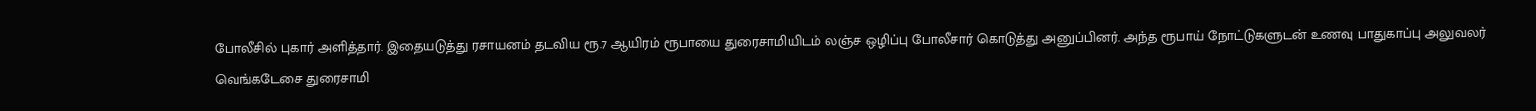போலீசில் புகார் அளித்தார். இதையடுத்து ரசாயனம் தடவிய ரூ.7 ஆயிரம் ரூபாயை துரைசாமியிடம் லஞ்ச ஒழிப்பு போலீசார் கொடுத்து அனுப்பினர். அந்த ரூபாய் நோட்டுகளுடன் உணவு பாதுகாப்பு அலுவலர் வெங்கடேசை துரைசாமி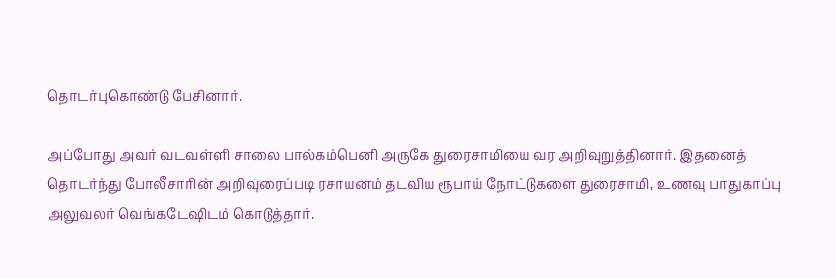தொடர்புகொண்டு பேசினார்.

அப்போது அவர் வடவள்ளி சாலை பால்கம்பெனி அருகே துரைசாமியை வர அறிவுறுத்தினார். இதனைத் தொடர்ந்து போலீசாரின் அறிவுரைப்படி ரசாயனம் தடவிய ரூபாய் நோட்டுகளை துரைசாமி, உணவு பாதுகாப்பு அலுவலர் வெங்கடேஷிடம் கொடுத்தார்.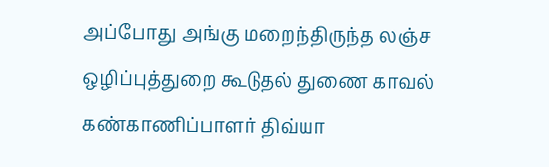அப்போது அங்கு மறைந்திருந்த லஞ்ச ஒழிப்புத்துறை கூடுதல் துணை காவல் கண்காணிப்பாளர் திவ்யா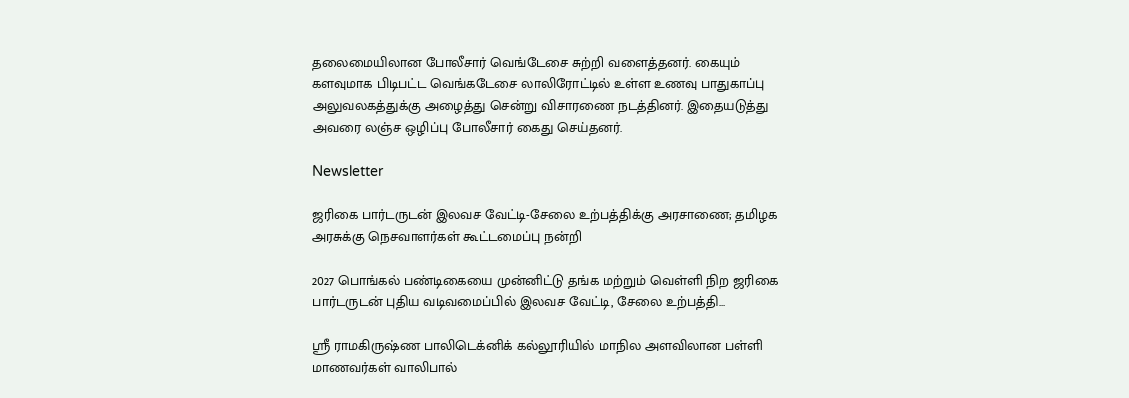தலைமையிலான போலீசார் வெங்டேசை சுற்றி வளைத்தனர். கையும் களவுமாக பிடிபட்ட வெங்கடேசை லாலிரோட்டில் உள்ள உணவு பாதுகாப்பு அலுவலகத்துக்கு அழைத்து சென்று விசாரணை நடத்தினர். இதையடுத்து அவரை லஞ்ச ஒழிப்பு போலீசார் கைது செய்தனர்.

Newsletter

ஜரிகை பார்டருடன் இலவச வேட்டி-சேலை உற்பத்திக்கு அரசாணை; தமிழக அரசுக்கு நெசவாளர்கள் கூட்டமைப்பு நன்றி

2027 பொங்கல் பண்டிகையை முன்னிட்டு தங்க மற்றும் வெள்ளி நிற ஜரிகை பார்டருடன் புதிய வடிவமைப்பில் இலவச வேட்டி, சேலை உற்பத்தி...

ஸ்ரீ ராமகிருஷ்ண பாலிடெக்னிக் கல்லூரியில் மாநில அளவிலான பள்ளி மாணவர்கள் வாலிபால்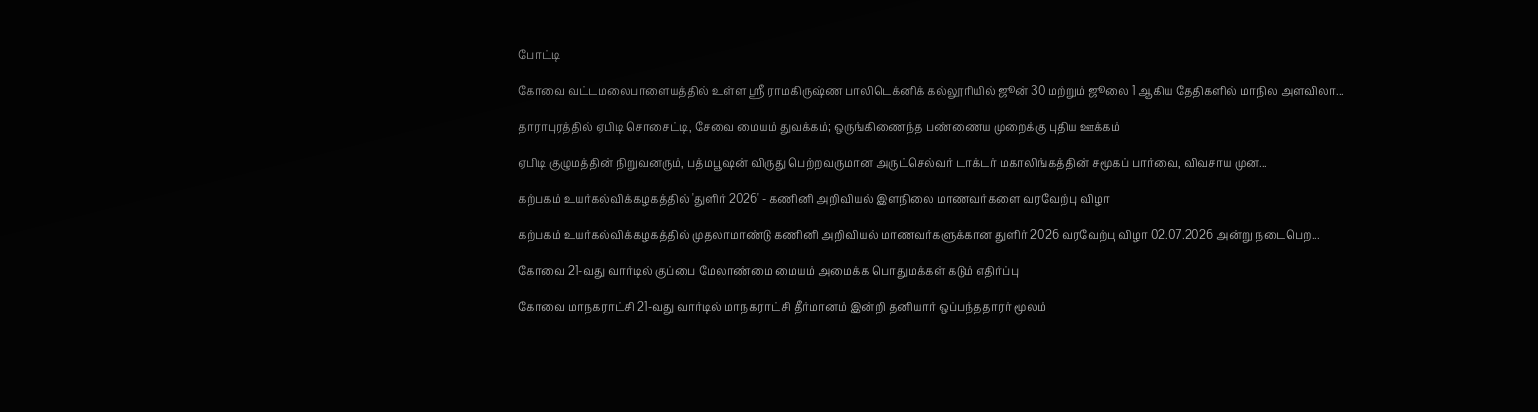போட்டி

கோவை வட்டமலைபாளையத்தில் உள்ள ஸ்ரீ ராமகிருஷ்ண பாலிடெக்னிக் கல்லூரியில் ஜூன் 30 மற்றும் ஜூலை 1 ஆகிய தேதிகளில் மாநில அளவிலா...

தாராபுரத்தில் ஏபிடி சொசைட்டி, சேவை மையம் துவக்கம்; ஒருங்கிணைந்த பண்ணைய முறைக்கு புதிய ஊக்கம்

ஏபிடி குழுமத்தின் நிறுவனரும், பத்மபூஷன் விருது பெற்றவருமான அருட்செல்வர் டாக்டர் மகாலிங்கத்தின் சமூகப் பார்வை, விவசாய முன...

கற்பகம் உயர்கல்விக்கழகத்தில் 'துளிர் 2026' - கணினி அறிவியல் இளநிலை மாணவர்களை வரவேற்பு விழா

கற்பகம் உயர்கல்விக்கழகத்தில் முதலாமாண்டு கணினி அறிவியல் மாணவர்களுக்கான துளிர் 2026 வரவேற்பு விழா 02.07.2026 அன்று நடைபெற...

கோவை 21-வது வார்டில் குப்பை மேலாண்மை மையம் அமைக்க பொதுமக்கள் கடும் எதிர்ப்பு

கோவை மாநகராட்சி 21-வது வார்டில் மாநகராட்சி தீர்மானம் இன்றி தனியார் ஒப்பந்ததாரர் மூலம்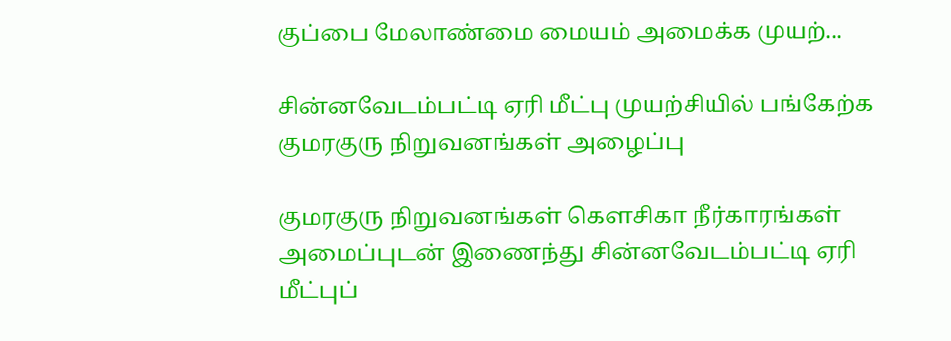குப்பை மேலாண்மை மையம் அமைக்க முயற்...

சின்னவேடம்பட்டி ஏரி மீட்பு முயற்சியில் பங்கேற்க குமரகுரு நிறுவனங்கள் அழைப்பு

குமரகுரு நிறுவனங்கள் கெளசிகா நீர்காரங்கள் அமைப்புடன் இணைந்து சின்னவேடம்பட்டி ஏரி மீட்புப்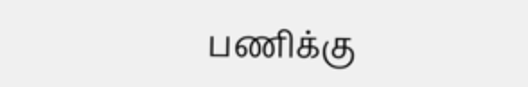பணிக்கு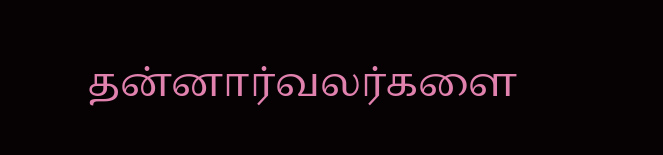தன்னார்வலர்களை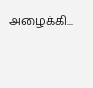அழைக்கி...